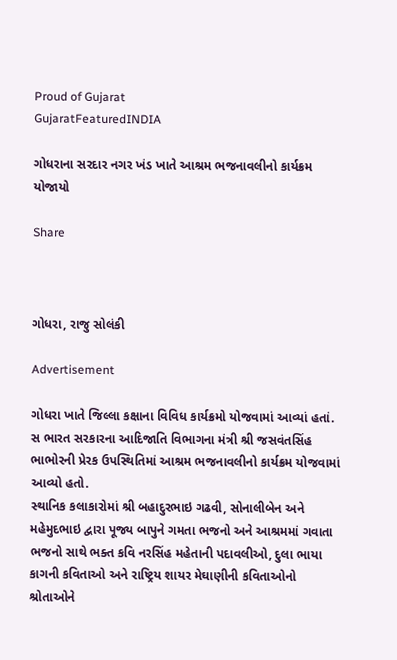Proud of Gujarat
GujaratFeaturedINDIA

ગોધરાના સરદાર નગર ખંડ ખાતે આશ્રમ ભજનાવલીનો કાર્યક્રમ યોજાયો

Share



ગોધરા, રાજુ સોલંકી

Advertisement

ગોધરા ખાતે જિલ્‍લા કક્ષાના વિવિધ કાર્યક્રમો યોજવામાં આવ્‍યાં હતાં. સ ભારત સરકારના આદિજાતિ વિભાગના મંત્રી શ્રી જસવંતસિંહ ભાભોરની પ્રેરક ઉપસ્‍થિતિમાં આશ્રમ ભજનાવલીનો કાર્યક્રમ યોજવામાં આવ્‍યો હતો.
સ્‍થાનિક કલાકારોમાં શ્રી બહાદુરભાઇ ગઢવી, સોનાલીબેન અને મહેમુદભાઇ દ્વારા પૂજ્ય બાપુને ગમતા ભજનો અને આશ્રમમાં ગવાતા ભજનો સાથે ભક્ત કવિ નરસિંહ મહેતાની પદાવલીઓ, દુલા ભાયા કાગની કવિતાઓ અને રાષ્‍ટ્રિય શાયર મેઘાણીની કવિતાઓનો શ્રોતાઓને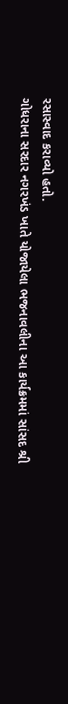રસાસ્‍વાદ કરાવ્‍યો હતો.
ગોધરાના સરદાર નગરખંડ ખાતે યોજાયેલા ભજનાવલીના આ કાર્યક્રમમાં સાંસદ શ્રી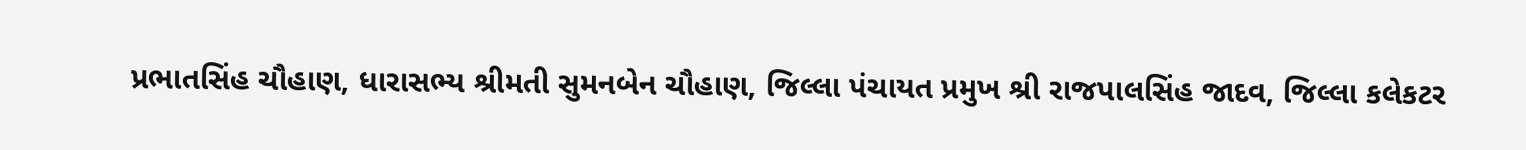પ્રભાતસિંહ ચૌહાણ, ધારાસભ્‍ય શ્રીમતી સુમનબેન ચૌહાણ, જિલ્‍લા પંચાયત પ્રમુખ શ્રી રાજપાલસિંહ જાદવ, જિલ્‍લા કલેકટર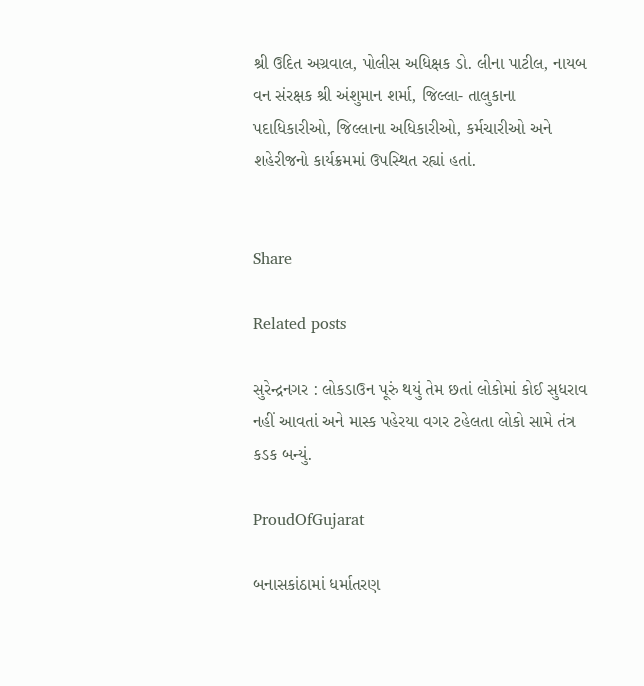શ્રી ઉદિત અગ્રવાલ, પોલીસ અધિક્ષક ડો. લીના પાટીલ, નાયબ વન સંરક્ષક શ્રી અંશુમાન શર્મા, જિલ્‍લા- તાલુકાના પદાધિકારીઓ, જિલ્‍લાના અધિકારીઓ, કર્મચારીઓ અને શહેરીજનો કાર્યક્રમમાં ઉપસ્‍થિત રહ્યાં હતાં.


Share

Related posts

સુરેન્દ્રનગર : લોકડાઉન પૂરું થયું તેમ છતાં લોકોમાં કોઈ સુધરાવ નહીં આવતાં ‌અને માસ્ક પહેરયા વગર ટહેલતા લોકો સામે તંત્ર કડક બન્યું.

ProudOfGujarat

બનાસકાંઠામાં ધર્માતરણ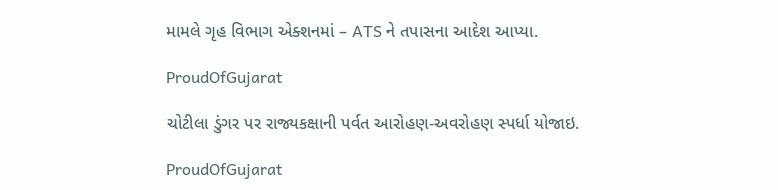મામલે ગૃહ વિભાગ એક્શનમાં – ATS ને તપાસના આદેશ આપ્યા.

ProudOfGujarat

ચોટીલા ડુંગર પર રાજ્યકક્ષાની પર્વત આરોહણ-અવરોહણ સ્પર્ધા યોજાઇ.

ProudOfGujarat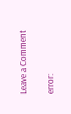Leave a Comment

error: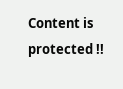Content is protected !!